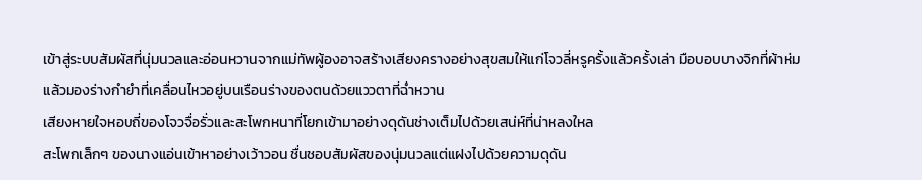เข้าสู่ระบบสัมผัสที่นุ่มนวลและอ่อนหวานจากแม่ทัพผู้องอาจสร้างเสียงครางอย่างสุขสมให้แก่โจวลี่หรูครั้งแล้วครั้งเล่า มือบอบบางจิกที่ผ้าห่มแล้วมองร่างกำยำที่เคลื่อนไหวอยู่บนเรือนร่างของตนด้วยแววตาที่ฉ่ำหวาน
เสียงหายใจหอบถี่ของโจวจื่อรั่วและสะโพกหนาที่โยกเข้ามาอย่างดุดันช่างเต็มไปด้วยเสน่ห์ที่น่าหลงใหล
สะโพกเล็กๆ ของนางแอ่นเข้าหาอย่างเว้าวอน ชื่นชอบสัมผัสของนุ่มนวลแต่แฝงไปด้วยความดุดัน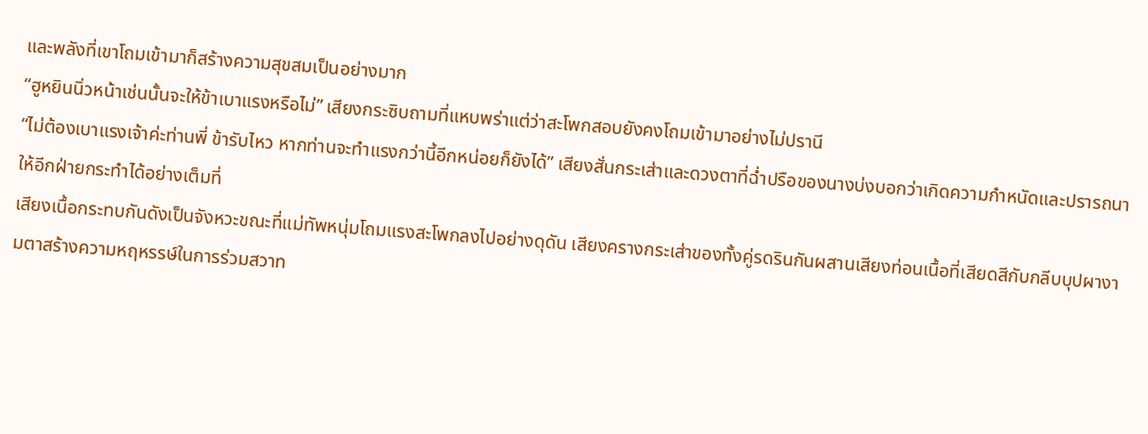และพลังที่เขาโถมเข้ามาก็สร้างความสุขสมเป็นอย่างมาก
“ฮูหยินนิ่วหน้าเช่นนั้นจะให้ข้าเบาแรงหรือไม่” เสียงกระซิบถามที่แหบพร่าแต่ว่าสะโพกสอบยังคงโถมเข้ามาอย่างไม่ปรานี
“ไม่ต้องเบาแรงเจ้าค่ะท่านพี่ ข้ารับไหว หากท่านจะทำแรงกว่านี้อีกหน่อยก็ยังได้” เสียงสั่นกระเส่าและดวงตาที่ฉ่ำปรือของนางบ่งบอกว่าเกิดความกำหนัดและปรารถนาให้อีกฝ่ายกระทำได้อย่างเต็มที่
เสียงเนื้อกระทบกันดังเป็นจังหวะขณะที่แม่ทัพหนุ่มโถมแรงสะโพกลงไปอย่างดุดัน เสียงครางกระเส่าของทั้งคู่รดรินกันผสานเสียงท่อนเนื้อที่เสียดสีกับกลีบบุปผางามตาสร้างความหฤหรรษ์ในการร่วมสวาท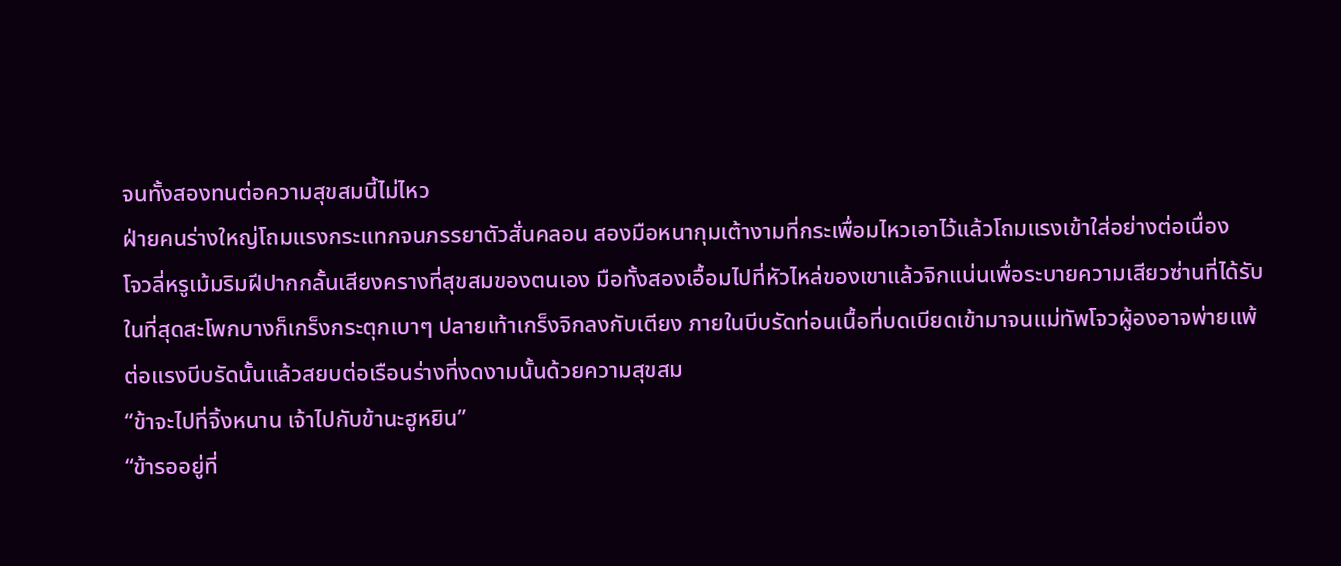จนทั้งสองทนต่อความสุขสมนี้ไม่ไหว
ฝ่ายคนร่างใหญ่โถมแรงกระแทกจนภรรยาตัวสั่นคลอน สองมือหนากุมเต้างามที่กระเพื่อมไหวเอาไว้แล้วโถมแรงเข้าใส่อย่างต่อเนื่อง
โจวลี่หรูเม้มริมฝีปากกลั้นเสียงครางที่สุขสมของตนเอง มือทั้งสองเอื้อมไปที่หัวไหล่ของเขาแล้วจิกแน่นเพื่อระบายความเสียวซ่านที่ได้รับ
ในที่สุดสะโพกบางก็เกร็งกระตุกเบาๆ ปลายเท้าเกร็งจิกลงกับเตียง ภายในบีบรัดท่อนเนื้อที่บดเบียดเข้ามาจนแม่ทัพโจวผู้องอาจพ่ายแพ้ต่อแรงบีบรัดนั้นแล้วสยบต่อเรือนร่างที่งดงามนั้นด้วยความสุขสม
“ข้าจะไปที่จิ้งหนาน เจ้าไปกับข้านะฮูหยิน”
“ข้ารออยู่ที่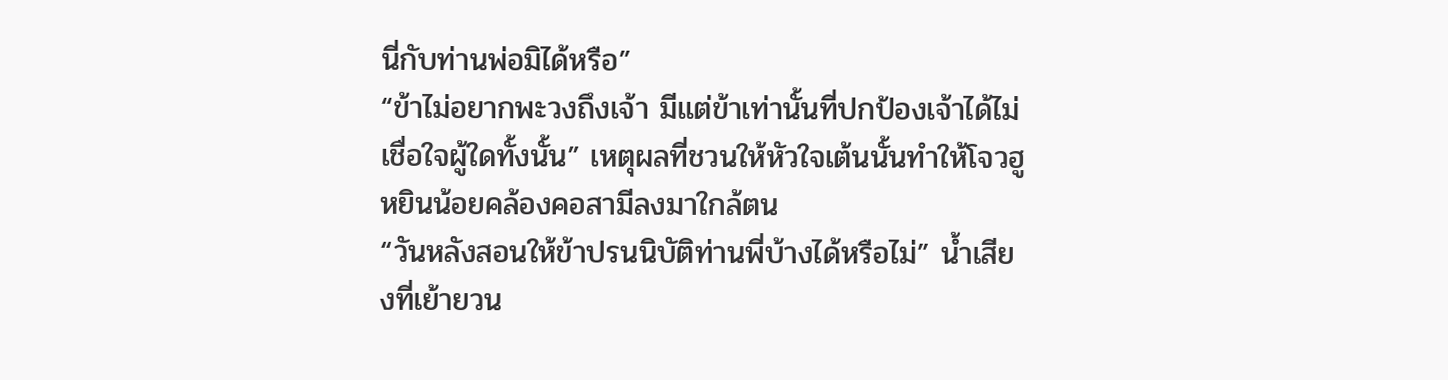นี่กับท่านพ่อมิได้หรือ”
“ข้าไม่อยากพะวงถึงเจ้า มีแต่ข้าเท่านั้นที่ปกป้องเจ้าได้ไม่เชื่อใจผู้ใดทั้งนั้น” เหตุผลที่ชวนให้หัวใจเต้นนั้นทำให้โจวฮูหยินน้อยคล้องคอสามีลงมาใกล้ตน
“วันหลังสอนให้ข้าปรนนิบัติท่านพี่บ้างได้หรือไม่” น้ำเสียงที่เย้ายวน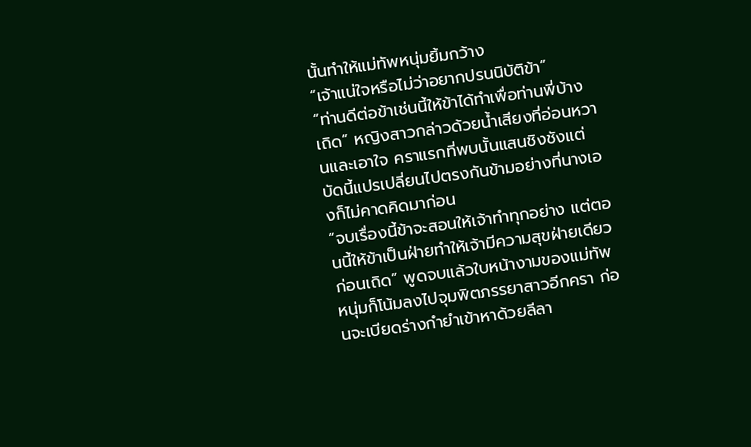นั้นทำให้แม่ทัพหนุ่มยิ้มกว้าง
“เจ้าแน่ใจหรือไม่ว่าอยากปรนนิบัติข้า”
“ท่านดีต่อข้าเช่นนี้ให้ข้าได้ทำเพื่อท่านพี่บ้างเถิด” หญิงสาวกล่าวด้วยน้ำเสียงที่อ่อนหวานและเอาใจ คราแรกที่พบนั้นแสนชิงชังแต่บัดนี้แปรเปลี่ยนไปตรงกันข้ามอย่างที่นางเองก็ไม่คาดคิดมาก่อน
“จบเรื่องนี้ข้าจะสอนให้เจ้าทำทุกอย่าง แต่ตอนนี้ให้ข้าเป็นฝ่ายทำให้เจ้ามีความสุขฝ่ายเดียวก่อนเถิด” พูดจบแล้วใบหน้างามของแม่ทัพหนุ่มก็โน้มลงไปจุมพิตภรรยาสาวอีกครา ก่อนจะเบียดร่างกำยำเข้าหาด้วยลีลา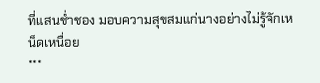ที่แสนช่ำชอง มอบความสุขสมแก่นางอย่างไม่รู้จักเหน็ดเหนื่อย
***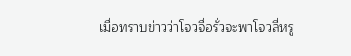เมื่อทราบข่าวว่าโจวจื่อรั่วจะพาโจวลี่หรู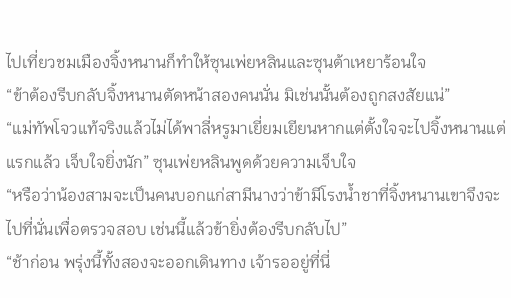ไปเที่ยวชมเมืองจิ้งหนานก็ทำให้ซุนเพ่ยหลินและซุนต้าเหยาร้อนใจ
“ข้าต้องรีบกลับจิ้งหนานตัดหน้าสองคนนั่น มิเช่นนั้นต้องถูกสงสัยแน่”
“แม่ทัพโจวแท้จริงแล้วไม่ได้พาลี่หรูมาเยี่ยมเยียนหากแต่ตั้งใจจะไปจิ้งหนานแต่แรกแล้ว เจ็บใจยิ่งนัก” ซุนเพ่ยหลินพูดด้วยความเจ็บใจ
“หรือว่าน้องสามจะเป็นคนบอกแก่สามีนางว่าข้ามีโรงน้ำชาที่จิ้งหนานเขาจึงจะไปที่นั่นเพื่อตรวจสอบ เช่นนี้แล้วข้ายิ่งต้องรีบกลับไป”
“ช้าก่อน พรุ่งนี้ทั้งสองจะออกเดินทาง เจ้ารออยู่ที่นี่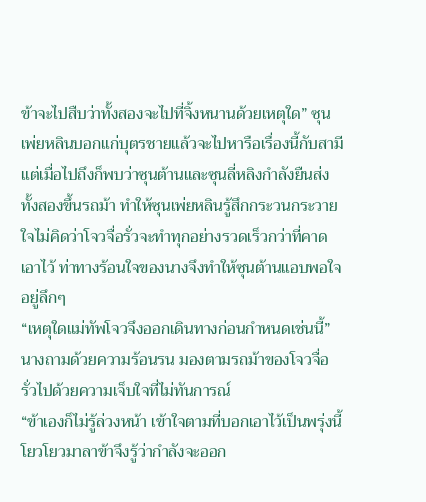ข้าจะไปสืบว่าทั้งสองจะไปที่จิ้งหนานด้วยเหตุใด” ซุนเพ่ยหลินบอกแก่บุตรชายแล้วจะไปหารือเรื่องนี้กับสามี
แต่เมื่อไปถึงก็พบว่าซุนต้านและซุนลี่หลิงกำลังยืนส่งทั้งสองขึ้นรถม้า ทำให้ซุนเพ่ยหลินรู้สึกกระวนกระวายใจไม่คิดว่าโจวจื่อรั่วจะทำทุกอย่างรวดเร็วกว่าที่คาดเอาไว้ ท่าทางร้อนใจของนางจึงทำให้ซุนต้านแอบพอใจอยู่ลึกๆ
“เหตุใดแม่ทัพโจวจึงออกเดินทางก่อนกำหนดเช่นนี้” นางถามด้วยความร้อนรน มองตามรถม้าของโจวจื่อรั่วไปด้วยความเจ็บใจที่ไม่ทันการณ์
“ข้าเองก็ไม่รู้ล่วงหน้า เข้าใจตามที่บอกเอาไว้เป็นพรุ่งนี้ โยวโยวมาลาข้าจึงรู้ว่ากำลังจะออก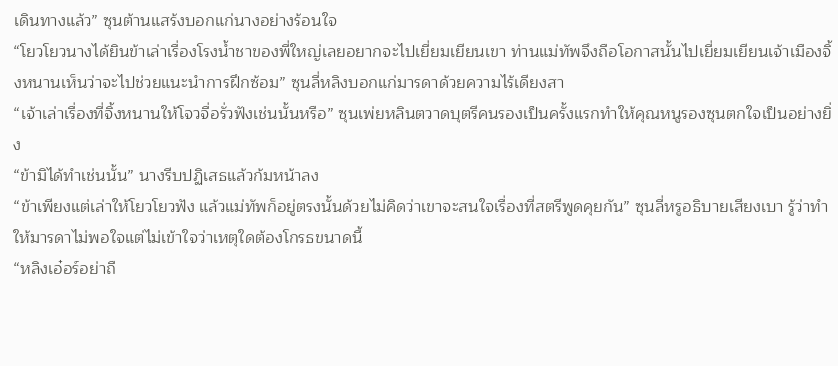เดินทางแล้ว” ซุนต้านแสร้งบอกแก่นางอย่างร้อนใจ
“โยวโยวนางได้ยินข้าเล่าเรื่องโรงน้ำชาของพี่ใหญ่เลยอยากจะไปเยี่ยมเยียนเขา ท่านแม่ทัพจึงถือโอกาสนั้นไปเยี่ยมเยียนเจ้าเมืองจิ้งหนานเห็นว่าจะไปช่วยแนะนำการฝึกซ้อม” ซุนลี่หลิงบอกแก่มารดาด้วยความไร้เดียงสา
“เจ้าเล่าเรื่องที่จิ้งหนานให้โจวจื่อรั่วฟังเช่นนั้นหรือ” ซุนเพ่ยหลินตวาดบุตรีคนรองเป็นครั้งแรกทำให้คุณหนูรองซุนตกใจเป็นอย่างยิ่ง
“ข้ามิได้ทำเช่นนั้น” นางรีบปฏิเสธแล้วก้มหน้าลง
“ข้าเพียงแต่เล่าให้โยวโยวฟัง แล้วแม่ทัพก็อยู่ตรงนั้นด้วยไม่คิดว่าเขาจะสนใจเรื่องที่สตรีพูดคุยกัน” ซุนลี่หรูอธิบายเสียงเบา รู้ว่าทำให้มารดาไม่พอใจแต่ไม่เข้าใจว่าเหตุใดต้องโกรธขนาดนี้
“หลิงเอ๋อร์อย่าถื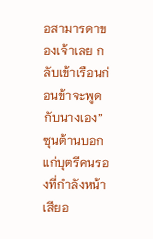อสามารดาของเจ้าเลย กลับเข้าเรือนก่อนข้าจะพูดกับนางเอง” ซุนต้านบอกแก่บุตรีคนรองที่กำลังหน้าเสียอ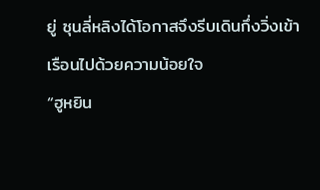ยู่ ซุนลี่หลิงได้โอกาสจึงรีบเดินกึ่งวิ่งเข้าเรือนไปด้วยความน้อยใจ
“ฮูหยิน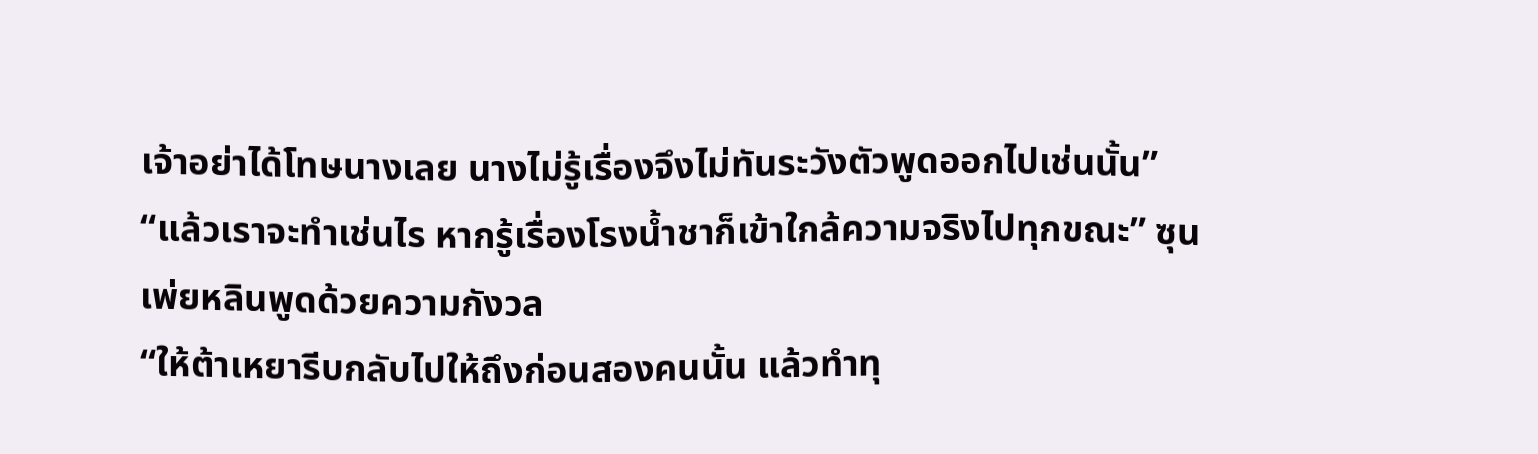เจ้าอย่าได้โทษนางเลย นางไม่รู้เรื่องจึงไม่ทันระวังตัวพูดออกไปเช่นนั้น”
“แล้วเราจะทำเช่นไร หากรู้เรื่องโรงน้ำชาก็เข้าใกล้ความจริงไปทุกขณะ” ซุนเพ่ยหลินพูดด้วยความกังวล
“ให้ต้าเหยารีบกลับไปให้ถึงก่อนสองคนนั้น แล้วทำทุ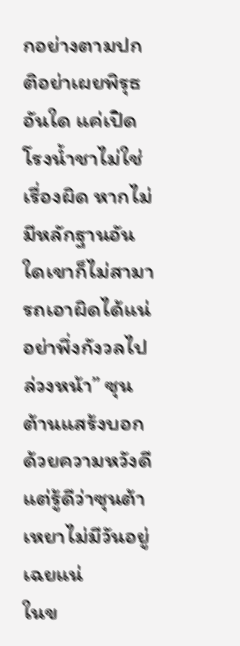กอย่างตามปกติอย่าเผยพิรุธอันใด แค่เปิดโรงน้ำชาไม่ใช่เรื่องผิด หากไม่มีหลักฐานอันใดเขาก็ไม่สามารถเอาผิดได้แน่ อย่าพึ่งกังวลไปล่วงหน้า” ซุนต้านแสร้งบอกด้วยความหวังดี แต่รู้ดีว่าซุนต้าเหยาไม่มีวันอยู่เฉยแน่
ในข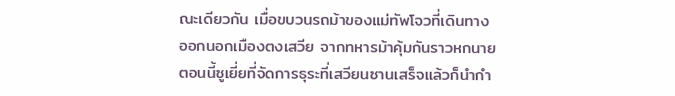ณะเดียวกัน เมื่อขบวนรถม้าของแม่ทัพโจวที่เดินทางออกนอกเมืองตงเสวีย จากทหารม้าคุ้มกันราวหกนาย ตอนนี้ซูเยี่ยที่จัดการธุระที่เสวียนซานเสร็จแล้วก็นำกำ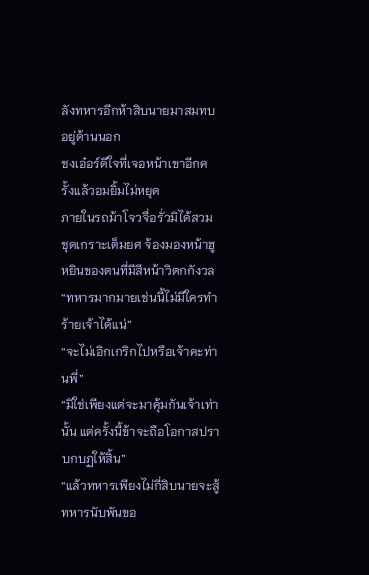ลังทหารอีกห้าสิบนายมาสมทบอยู่ด้านนอก
ชงเอ๋อร์ดีใจที่เจอหน้าเขาอีกครั้งแล้วอมยิ้มไม่หยุด
ภายในรถม้าโจวจื่อรั่วมิได้สวมชุดเกราะเต็มยศ จ้องมองหน้าฮูหยินของตนที่มีสีหน้าวิตกกังวล
“ทหารมากมายเช่นนี้ไม่มีใครทำร้ายเจ้าได้แน่”
“จะไม่เอิกเกริกไปหรือเจ้าคะท่านพี่”
“มิใช่เพียงแต่จะมาคุ้มกันเจ้าเท่านั้น แต่ครั้งนี้ข้าจะถือโอกาสปราบกบฏให้สิ้น”
“แล้วทหารเพียงไม่กี่สิบนายจะสู้ทหารนับพันขอ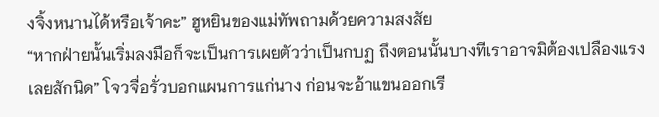งจิ้งหนานได้หรือเจ้าคะ” ฮูหยินของแม่ทัพถามด้วยความสงสัย
“หากฝ่ายนั้นเริ่มลงมือก็จะเป็นการเผยตัวว่าเป็นกบฏ ถึงตอนนั้นบางทีเราอาจมิต้องเปลืองแรงเลยสักนิด” โจวจื่อรั่วบอกแผนการแก่นาง ก่อนจะอ้าแขนออกเรี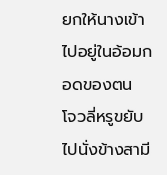ยกให้นางเข้าไปอยู่ในอ้อมกอดของตน
โจวลี่หรูขยับไปนั่งข้างสามี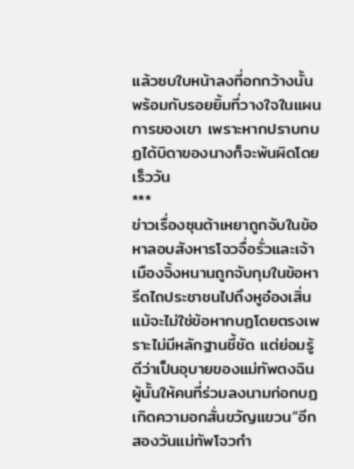แล้วซบใบหน้าลงที่อกกว้างนั้นพร้อมกับรอยยิ้มที่วางใจในแผนการของเขา เพราะหากปราบกบฏได้บิดาของนางก็จะพ้นผิดโดยเร็ววัน
***
ข่าวเรื่องซุนต้าเหยาถูกจับในข้อหาลอบสังหารโจวจื่อรั่วและเจ้าเมืองจิ้งหนานถูกจับกุมในข้อหารีดไถประชาชนไปถึงหูอ๋องเสิ่น แม้จะไม่ใช่ข้อหากบฏโดยตรงเพราะไม่มีหลักฐานชี้ชัด แต่ย่อมรู้ดีว่าเป็นอุบายของแม่ทัพตงฉินผู้นั้นให้คนที่ร่วมลงนามก่อกบฏเกิดความอกสั่นขวัญแขวน“อีกสองวันแม่ทัพโจวกำ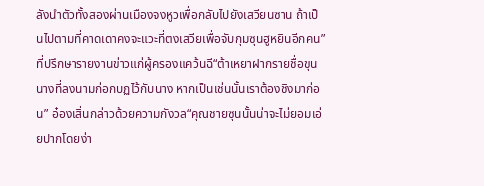ลังนำตัวทั้งสองผ่านเมืองจงหูวเพื่อกลับไปยังเสวียนซาน ถ้าเป็นไปตามที่คาดเดาคงจะแวะที่ตงเสวียเพื่อจับกุมซุนฮูหยินอีกคน” ที่ปรึกษารายงานข่าวแก่ผู้ครองแคว้นฉี“ต้าเหยาฝากรายชื่อขุนนางที่ลงนามก่อกบฏไว้กับนาง หากเป็นเช่นนั้นเราต้องชิงมาก่อน” อ๋องเสิ่นกล่าวด้วยความกังวล“คุณชายซุนนั้นน่าจะไม่ยอมเอ่ยปากโดยง่า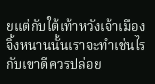ยแต่กับใต้เท้าหวังเจ้าเมืองจิ้งหนานนั้นเราจะทำเช่นไรกับเขาดีควรปล่อย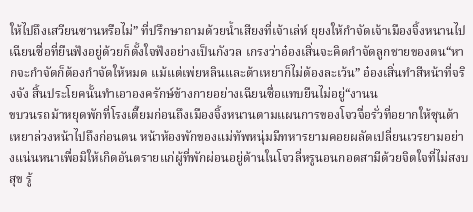ให้ไปถึงเสวียนซานหรือไม่” ที่ปรึกษาถามด้วยน้ำเสียงที่เจ้าเล่ห์ ยุยงให้กำจัดเจ้าเมืองจิ้งหนานไปเฉียนซื่อที่ยืนฟังอยู่ด้วยก็ตั้งใจฟังอย่างเป็นกังวล เกรงว่าอ๋องเสิ่นจะคิดกำจัดลูกชายของตน“หากจะกำจัดก็ต้องกำจัดให้หมด แม้แต่เพ่ยหลินและต้าเหยาก็ไม่ต้องละเว้น” อ๋องเสิ่นทำสีหน้าที่จริงจัง สิ้นประโยคนั้นทำเอาองครักษ์ข้างกายอย่างเฉียนซื่อแทบยืนไม่อยู่“งานน
ขบวนรถม้าหยุดพักที่โรงเตี๊ยมก่อนถึงเมืองจิ้งหนานตามแผนการของโจวจื่อรั่วที่อยากให้ซุนต้าเหยาล่วงหน้าไปถึงก่อนตน หน้าห้องพักของแม่ทัพหนุ่มมีทหารยามคอยผลัดเปลี่ยนเวรยามอย่างแน่นหนาเพื่อมิให้เกิดอันตรายแก่ผู้ที่พักผ่อนอยู่ด้านในโจวลี่หรูนอนกอดสามีด้วยจิตใจที่ไม่สงบสุข รู้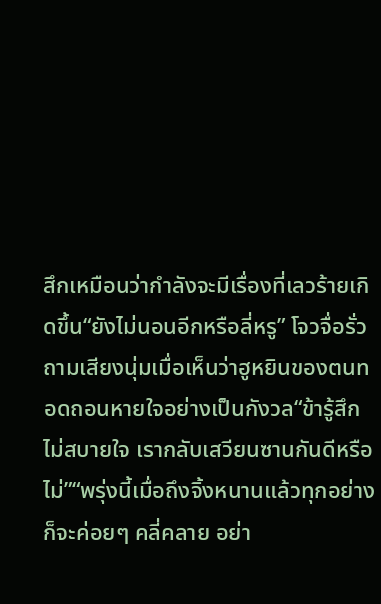สึกเหมือนว่ากำลังจะมีเรื่องที่เลวร้ายเกิดขึ้น“ยังไม่นอนอีกหรือลี่หรู” โจวจื่อรั่วถามเสียงนุ่มเมื่อเห็นว่าฮูหยินของตนทอดถอนหายใจอย่างเป็นกังวล“ข้ารู้สึกไม่สบายใจ เรากลับเสวียนซานกันดีหรือไม่”“พรุ่งนี้เมื่อถึงจิ้งหนานแล้วทุกอย่างก็จะค่อยๆ คลี่คลาย อย่า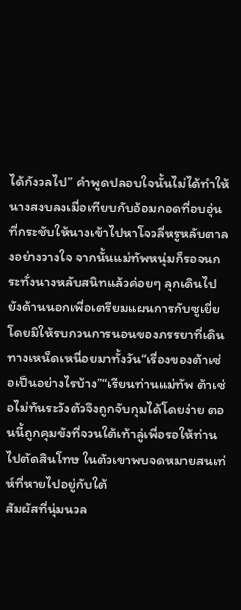ได้กังวลไป” คำพูดปลอบใจนั้นไม่ได้ทำให้นางสงบลงเมื่อเทียบกับอ้อมกอดที่อบอุ่นที่กระชับให้นางเข้าไปหาโจวลี่หรูหลับตาลงอย่างวางใจ จากนั้นแม่ทัพหนุ่มก็รอจนกระทั่งนางหลับสนิทแล้วค่อยๆ ลุกเดินไปยังด้านนอกเพื่อเตรียมแผนการกับซูเยี่ยโดยมิให้รบกวนการนอนของภรรยาที่เดินทางเหน็ดเหนื่อยมาทั้งวัน“เรื่องของต้าเซ่อเป็นอย่างไรบ้าง”“เรียนท่านแม่ทัพ ต้าเซ่อไม่ทันระวังตัวจึงถูกจับกุมได้โดยง่าย ตอนนี้ถูกคุมขังที่จวนใต้เท้าลู่เพื่อรอให้ท่านไปตัดสินโทษ ในตัวเขาพบจดหมายสนเท่ห์ที่หายไปอยู่กับใต้
สัมผัสที่นุ่มนวล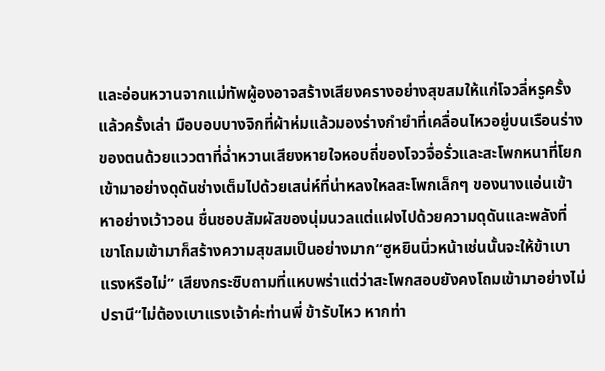และอ่อนหวานจากแม่ทัพผู้องอาจสร้างเสียงครางอย่างสุขสมให้แก่โจวลี่หรูครั้งแล้วครั้งเล่า มือบอบบางจิกที่ผ้าห่มแล้วมองร่างกำยำที่เคลื่อนไหวอยู่บนเรือนร่างของตนด้วยแววตาที่ฉ่ำหวานเสียงหายใจหอบถี่ของโจวจื่อรั่วและสะโพกหนาที่โยกเข้ามาอย่างดุดันช่างเต็มไปด้วยเสน่ห์ที่น่าหลงใหลสะโพกเล็กๆ ของนางแอ่นเข้าหาอย่างเว้าวอน ชื่นชอบสัมผัสของนุ่มนวลแต่แฝงไปด้วยความดุดันและพลังที่เขาโถมเข้ามาก็สร้างความสุขสมเป็นอย่างมาก“ฮูหยินนิ่วหน้าเช่นนั้นจะให้ข้าเบาแรงหรือไม่” เสียงกระซิบถามที่แหบพร่าแต่ว่าสะโพกสอบยังคงโถมเข้ามาอย่างไม่ปรานี“ไม่ต้องเบาแรงเจ้าค่ะท่านพี่ ข้ารับไหว หากท่า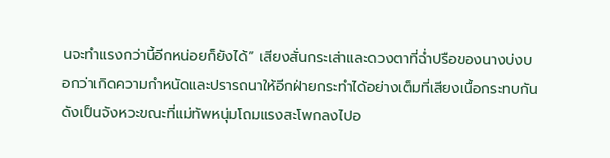นจะทำแรงกว่านี้อีกหน่อยก็ยังได้” เสียงสั่นกระเส่าและดวงตาที่ฉ่ำปรือของนางบ่งบอกว่าเกิดความกำหนัดและปรารถนาให้อีกฝ่ายกระทำได้อย่างเต็มที่เสียงเนื้อกระทบกันดังเป็นจังหวะขณะที่แม่ทัพหนุ่มโถมแรงสะโพกลงไปอ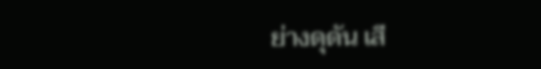ย่างดุดัน เสี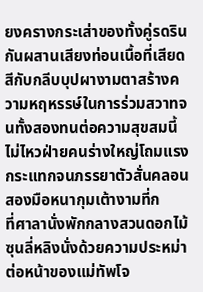ยงครางกระเส่าของทั้งคู่รดรินกันผสานเสียงท่อนเนื้อที่เสียดสีกับกลีบบุปผางามตาสร้างความหฤหรรษ์ในการร่วมสวาทจนทั้งสองทนต่อความสุขสมนี้ไม่ไหวฝ่ายคนร่างใหญ่โถมแรงกระแทกจนภรรยาตัวสั่นคลอน สองมือหนากุมเต้างามที่ก
ที่ศาลานั่งพักกลางสวนดอกไม้ ซุนลี่หลิงนั่งด้วยความประหม่าต่อหน้าของแม่ทัพโจ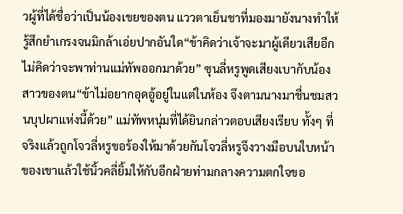วผู้ที่ได้ชื่อว่าเป็นน้องเขยของตน แววตาเย็นชาที่มองมายังนางทำให้รู้สึกยำเกรงจนมิกล้าเอ่ยปากอันใด“ข้าคิดว่าเจ้าจะมาผู้เดียวเสียอีก ไม่คิดว่าจะพาท่านแม่ทัพออกมาด้วย” ซุนลี่หรูพูดเสียงเบากับน้องสาวของตน“ข้าไม่อยากอุดอู้อยู่ในแต่ในห้อง จึงตามนางมาชื่นชมสวนบุปผาแห่งนี้ด้วย” แม่ทัพหนุ่มที่ได้ยินกล่าวตอบเสียงเรียบ ทั้งๆ ที่จริงแล้วถูกโจวลี่หรูขอร้องให้มาด้วยกันโจวลี่หรูจึงวางมือบนใบหน้าของเขาแล้วใช้นิ้วคลี่ยิ้มให้กับอีกฝ่ายท่ามกลางความตกใจขอ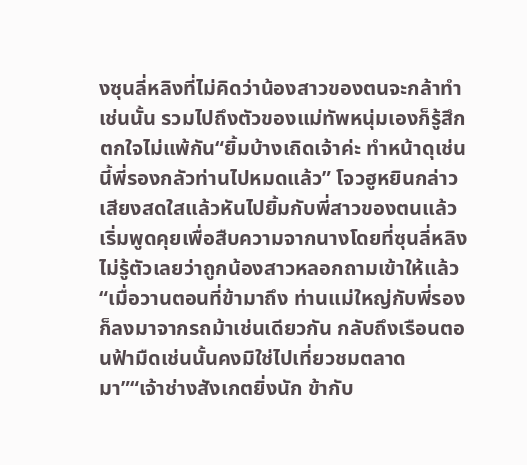งซุนลี่หลิงที่ไม่คิดว่าน้องสาวของตนจะกล้าทำเช่นนั้น รวมไปถึงตัวของแม่ทัพหนุ่มเองก็รู้สึกตกใจไม่แพ้กัน“ยิ้มบ้างเถิดเจ้าค่ะ ทำหน้าดุเช่นนี้พี่รองกลัวท่านไปหมดแล้ว” โจวฮูหยินกล่าวเสียงสดใสแล้วหันไปยิ้มกับพี่สาวของตนแล้วเริ่มพูดคุยเพื่อสืบความจากนางโดยที่ซุนลี่หลิงไม่รู้ตัวเลยว่าถูกน้องสาวหลอกถามเข้าให้แล้ว“เมื่อวานตอนที่ข้ามาถึง ท่านแม่ใหญ่กับพี่รองก็ลงมาจากรถม้าเช่นเดียวกัน กลับถึงเรือนตอนฟ้ามืดเช่นนั้นคงมิใช่ไปเที่ยวชมตลาดมา”“เจ้าช่างสังเกตยิ่งนัก ข้ากับ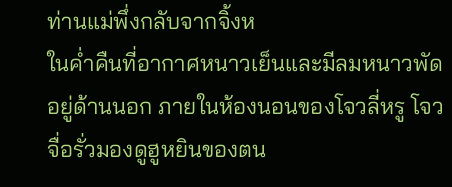ท่านแม่พึ่งกลับจากจิ้งห
ในค่ำคืนที่อากาศหนาวเย็นและมีลมหนาวพัดอยู่ด้านนอก ภายในห้องนอนของโจวลี่หรู โจวจื่อรั่วมองดูฮูหยินของตน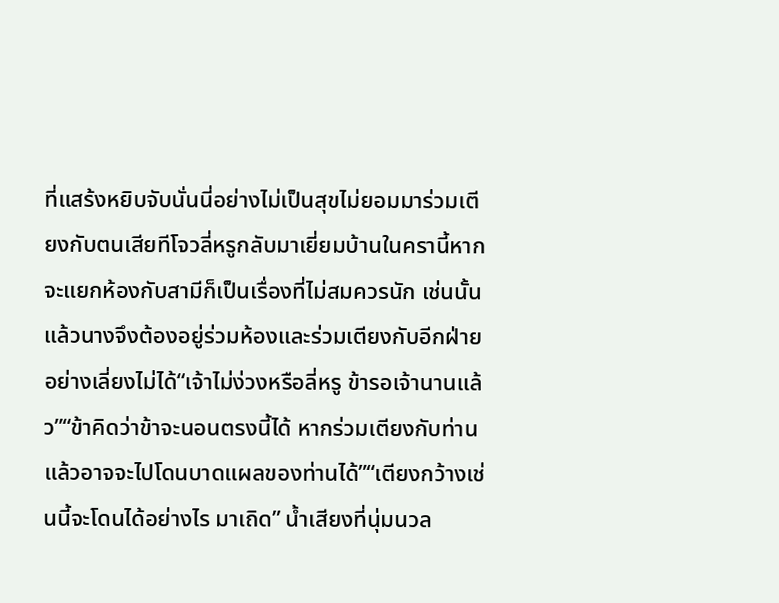ที่แสร้งหยิบจับนั่นนี่อย่างไม่เป็นสุขไม่ยอมมาร่วมเตียงกับตนเสียทีโจวลี่หรูกลับมาเยี่ยมบ้านในครานี้หากจะแยกห้องกับสามีก็เป็นเรื่องที่ไม่สมควรนัก เช่นนั้นแล้วนางจึงต้องอยู่ร่วมห้องและร่วมเตียงกับอีกฝ่ายอย่างเลี่ยงไม่ได้“เจ้าไม่ง่วงหรือลี่หรู ข้ารอเจ้านานแล้ว”“ข้าคิดว่าข้าจะนอนตรงนี้ได้ หากร่วมเตียงกับท่านแล้วอาจจะไปโดนบาดแผลของท่านได้”“เตียงกว้างเช่นนี้จะโดนได้อย่างไร มาเถิด” น้ำเสียงที่นุ่มนวล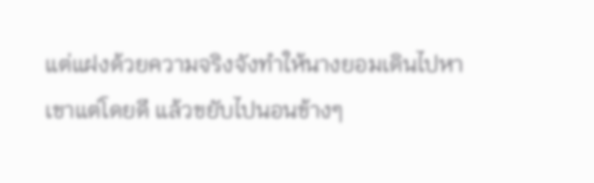แต่แฝงด้วยความจริงจังทำให้นางยอมเดินไปหาเขาแต่โดยดี แล้วขยับไปนอนข้างๆ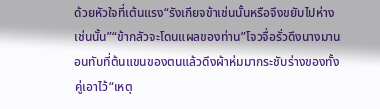ด้วยหัวใจที่เต้นแรง“รังเกียจข้าเช่นนั้นหรือจึงขยับไปห่างเช่นนั้น”“ข้ากลัวจะโดนแผลของท่าน”โจวจื่อรั่วดึงนางมานอนทับที่ต้นแขนของตนแล้วดึงผ้าห่มมากระชับร่างของทั้งคู่เอาไว้“เหตุ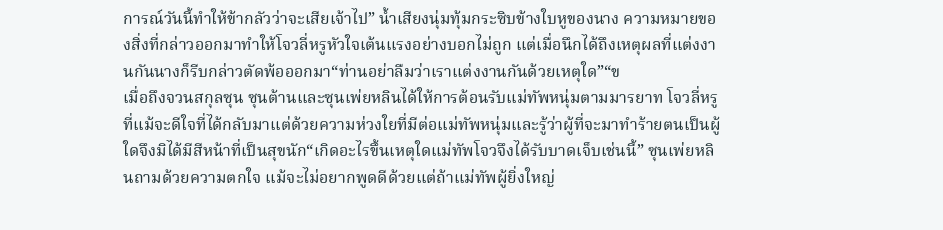การณ์วันนี้ทำให้ข้ากลัวว่าจะเสียเจ้าไป” น้ำเสียงนุ่มทุ้มกระซิบข้างใบหูของนาง ความหมายของสิ่งที่กล่าวออกมาทำให้โจวลี่หรูหัวใจเต้นแรงอย่างบอกไม่ถูก แต่เมื่อนึกได้ถึงเหตุผลที่แต่งงานกันนางก็รีบกล่าวตัดพ้อออกมา“ท่านอย่าลืมว่าเราแต่งงานกันด้วยเหตุใด”“ข
เมื่อถึงจวนสกุลซุน ซุนต้านและซุนเพ่ยหลินได้ให้การต้อนรับแม่ทัพหนุ่มตามมารยาท โจวลี่หรูที่แม้จะดีใจที่ได้กลับมาแต่ด้วยความห่วงใยที่มีต่อแม่ทัพหนุ่มและรู้ว่าผู้ที่จะมาทำร้ายตนเป็นผู้ใดจึงมิได้มีสีหน้าที่เป็นสุขนัก“เกิดอะไรขึ้นเหตุใดแม่ทัพโจวจึงได้รับบาดเจ็บเช่นนี้” ซุนเพ่ยหลินถามด้วยความตกใจ แม้จะไม่อยากพูดดีด้วยแต่ถ้าแม่ทัพผู้ยิ่งใหญ่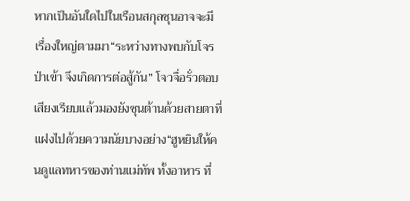หากเป็นอันใดไปในเรือนสกุลซุนอาจจะมีเรื่องใหญ่ตามมา“ระหว่างทางพบกับโจรป่าเข้า จึงเกิดการต่อสู้กัน” โจวจื่อรั่วตอบเสียงเรียบแล้วมองยังซุนต้านด้วยสายตาที่แฝงไปด้วยความนัยบางอย่าง“ฮูหยินให้คนดูแลทหารของท่านแม่ทัพ ทั้งอาหาร ที่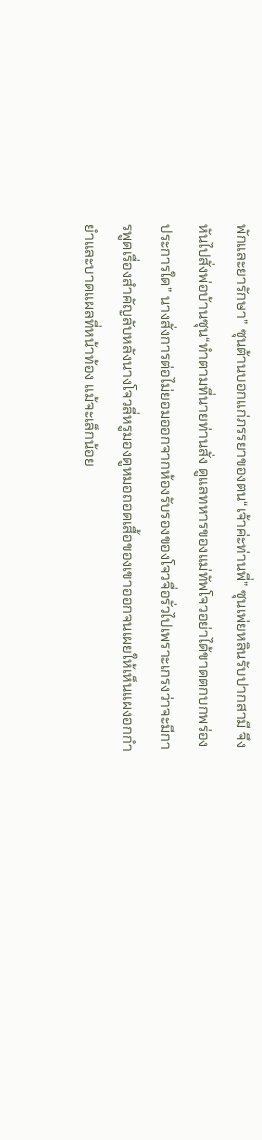พักและยารักษา” ซุนต้านบอกแก่ภรรยาของตน“เจ้าค่ะท่านพี่” ซุนเพ่ยหลินรับปากสามี จึงหันไปสั่งพ่อบ้านซุน“ทำตามที่นายท่านสั่ง ดูแลทหารของแม่ทัพโจวอย่าได้ขาดตกบกพร่องประการใด” นางสั่งการต่อไม่ยอมออกจากห้องรับรองของโจวจื่อรั่วไปเพราะเกรงว่าจะมีการพูดเรื่องสำคัญลับหลังนางโจวลี่หรูมองดูหมอถอดเสื้อของเขาออกจนเผยให้เห็นแผงอกกำยำและบาดแผลที่หน้าท้อง แม้จะเล็กน้อย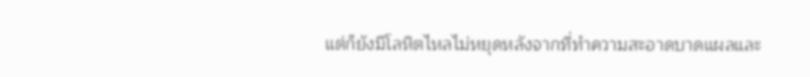แต่ก็ยังมีโลหิตไหลไม่หยุดหลังจากที่ทำความสะอาดบาดแผลและ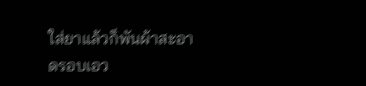ใส่ยาแล้วก็พันผ้าสะอาดรอบเอว